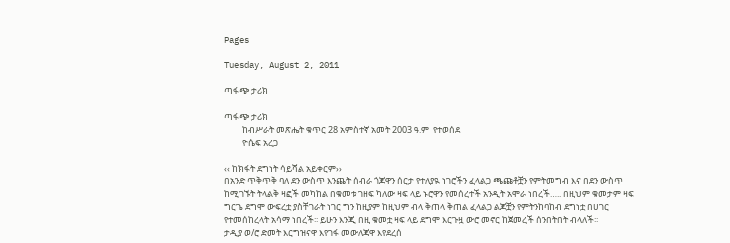Pages

Tuesday, August 2, 2011

ጣፋጭ ታሪክ

ጣፋጭ ታሪክ
         ከብሥራት መጽሔት ቁጥር 28 አምስተኛ አመት 2003 ዓ.ም  የተወሰደ
         ዮሴፍ አረጋ

‹‹ ከክፋት ደግነት ሳይሻል አይቀርም››
በአንድ ጥቅጥቅ ባለ ደን ውስጥ እንጨት ሰብራ ጎጆዋን ሰርታ የተለያዪ ነገሮችን ፈላልጋ ጫጩቶቿን የምትመግብ እና በደን ውስጥ ከሚገኙት ትላልቅ ዛፎች መካከል በቁመቱ ገዘፍ ካለው ዛፍ ላይ ኑሮዋን የመሰረተች አንዲት አሞራ ነበረች….. በዚህም ቁመታም ዛፍ ግርጌ ደግሞ ውፍረቷ ያስቸገራት ነገር ግን ከዚያም ከዚህም ብላ ቅጠላ ቅጠል ፈላልጋ ልጆቿን የምትንከባከብ ደግነቷ በሀገር የተመሰከረላት አሳማ ነበረች፡፡ ይሁን እንጂ በዚ ቁመቷ ዛፍ ላይ ደግሞ እርጉዟ ውሮ መኖር ከጀመረች ሰንበትበት ብላለች፡፡
ታዲያ ወ/ሮ ድመት እርግዝናዋ እየገፋ መውለጃዋ እየደረሰ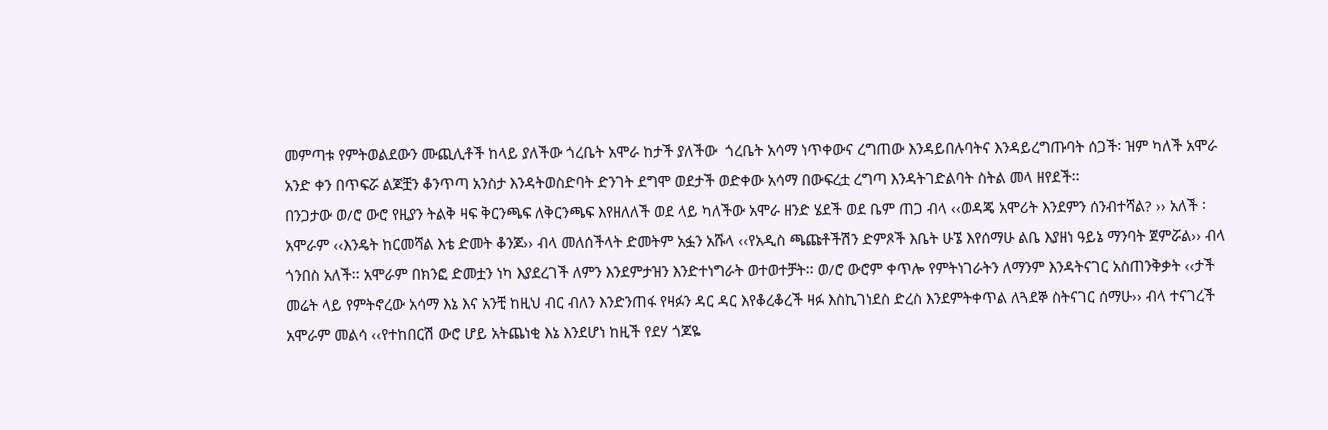መምጣቱ የምትወልደውን ሙጪሊቶች ከላይ ያለችው ጎረቤት አሞራ ከታች ያለችው  ጎረቤት አሳማ ነጥቀውና ረግጠው እንዳይበሉባትና እንዳይረግጡባት ሰጋች፡ ዝም ካለች አሞራ አንድ ቀን በጥፍሯ ልጆቿን ቆንጥጣ አንስታ እንዳትወስድባት ድንገት ደግሞ ወደታች ወድቀው አሳማ በውፍረቷ ረግጣ እንዳትገድልባት ስትል መላ ዘየደች፡፡
በንጋታው ወ/ሮ ውሮ የዚያን ትልቅ ዛፍ ቅርንጫፍ ለቅርንጫፍ እየዘለለች ወደ ላይ ካለችው አሞራ ዘንድ ሄደች ወደ ቤም ጠጋ ብላ ‹‹ወዳጄ አሞሪት እንደምን ሰንብተሻል? ›› አለች ፡ አሞራም ‹‹እንዴት ከርመሻል እቴ ድመት ቆንጆ›› ብላ መለሰችላት ድመትም አፏን አሹላ ‹‹የአዲስ ጫጩቶችሽን ድምጾች እቤት ሁኜ እየሰማሁ ልቤ እያዘነ ዓይኔ ማንባት ጀምሯል›› ብላ ጎንበስ አለች፡፡ አሞራም በክንፎ ድመቷን ነካ እያደረገች ለምን እንደምታዝን እንድተነግራት ወተወተቻት፡፡ ወ/ሮ ውሮም ቀጥሎ የምትነገራትን ለማንም እንዳትናገር አስጠንቅቃት ‹‹ታች መሬት ላይ የምትኖረው አሳማ እኔ እና አንቺ ከዚህ ብር ብለን እንድንጠፋ የዛፉን ዳር ዳር እየቆረቆረች ዛፉ እስኪገነደስ ድረስ እንደምትቀጥል ለጓደኞ ስትናገር ሰማሁ›› ብላ ተናገረች አሞራም መልሳ ‹‹የተከበርሽ ውሮ ሆይ አትጨነቂ እኔ እንደሆነ ከዚች የደሃ ጎጆዬ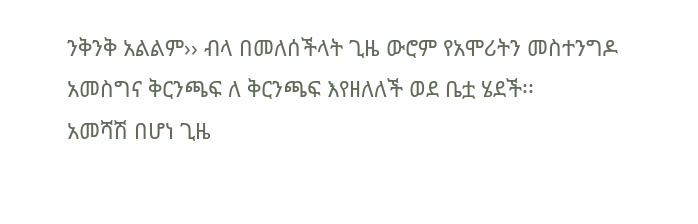ንቅንቅ አልልም›› ብላ በመለሰችላት ጊዜ ውሮም የአሞሪትን መስተንግዶ አመስግና ቅርንጫፍ ለ ቅርንጫፍ እየዘለለች ወደ ቤቷ ሄደች፡፡
አመሻሽ በሆነ ጊዜ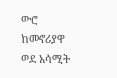ውሮ ከመኖሪያዋ ወደ አሳሚት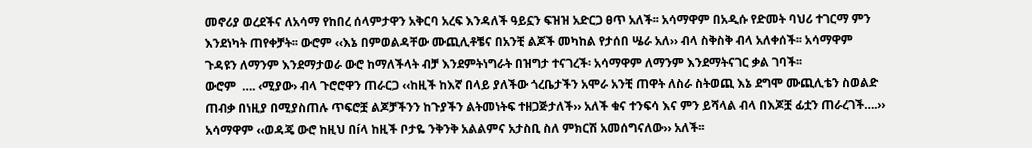መኖሪያ ወረደችና ለአሳማ የከበረ ሰላምታዋን አቅርባ አረፍ እንዳለች ዓይኗን ፍዝዝ አድርጋ ፀጥ አለች፡፡ አሳማዋም በአዲሱ የድመት ባህሪ ተገርማ ምን እንደነካት ጠየቀቻት፡፡ ውሮም ‹‹እኔ በምወልዳቸው ሙጪሊቶቼና በአንቺ ልጆች መካከል የታሰበ ሤራ አለ›› ብላ ስቅስቅ ብላ አለቀሰች፡፡ አሳማዋም ጉዳዩን ለማንም እንደማታወራ ውሮ ከማለችላት ብቻ እንደምትነግራት በዝግታ ተናገረች፡ አሳማዋም ለማንም እንደማትናገር ቃል ገባች፡፡
ውሮም  …. ‹ሚያው› ብላ ጉሮሮዋን ጠራርጋ ‹‹ከዚች ከእኛ በላይ ያለችው ጎረቤታችን አሞራ አንቺ ጠዋት ለስራ ስትወጪ እኔ ደግሞ ሙጪሊቴን ስወልድ ጠብቃ በነዚያ በሚያስጠሉ ጥፍሮቿ ልጆቻችንን ከጉያችን ልትመነትፍ ተዘጋጅታለች›› አለች ቁና ተንፍሳ እና ምን ይሻላል ብላ በእጆቿ ፊቷን ጠራረገች….›› አሳማዋም ‹‹ወዳጄ ውሮ ከዚህ በíላ ከዚች ቦታዬ ንቅንቅ አልልምና አታስቢ ስለ ምክርሽ አመሰግናለው›› አለች፡፡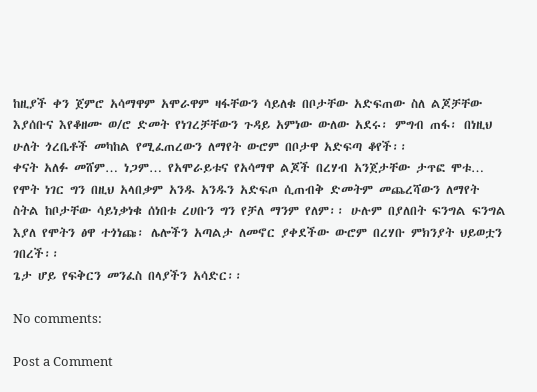ከዚያች ቀን ጀምሮ አሳማዋም አሞራዋም ዛፋቸውን ሳይለቁ በቦታቸው አድፍጠው ስለ ልጆቻቸው እያሰቡና እየቆዘሙ ወ/ሮ ድመት የነገረቻቸውን ጉዳይ አምነው ውለው አደሩ፡ ምግብ ጠፋ፡ በነዚህ ሁለት ጎረቤቶች መካከል የሚፈጠረውን ለማየት ውሮም በቦታዋ አድፍጣ ቆየች፡፡
ቀናት አለፉ መሸም… ነጋም… የአሞራይቱና የአሳማዋ ልጆች በረሃብ አንጀታቸው ታጥፎ ሞቱ… የሞት ነገር ግን በዚህ አላበቃም አንዱ አንዱን አድፍጦ ሲጠብቅ ድመትም መጨረሻውን ለማየት ስትል ከቦታቸው ሳይነቃነቁ ሰነበቱ ረሀቡን ግን የቻለ ማንም የለም፡፡ ሁሉም በያለበት ፍንግል ፍንግል እያለ የሞትን ፅዋ ተጎነጩ፡ ሌሎችን አጣልታ ለመኖር ያቀደችው ውሮም በረሃቡ ምክንያት ህይወቷን ገበረች፡፡
ጌታ ሆይ የፍቅርን መንፈስ በላያችን አሳድር፡፡

No comments:

Post a Comment